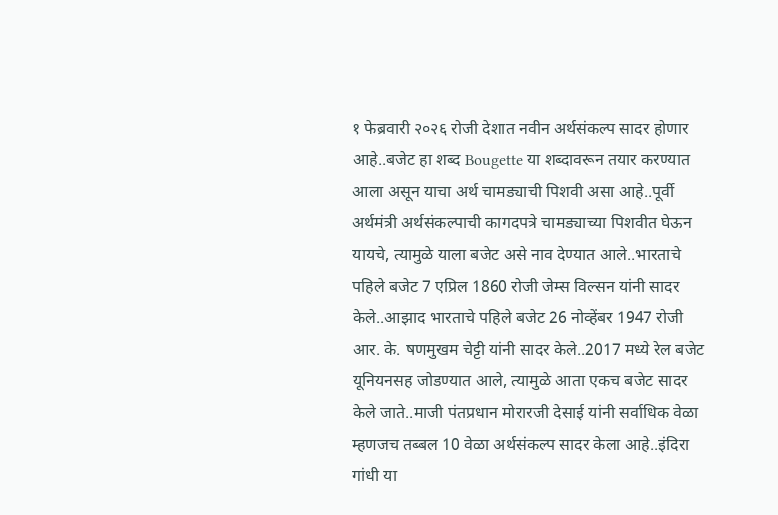१ फेब्रवारी २०२६ रोजी देशात नवीन अर्थसंकल्प सादर होणार आहे..बजेट हा शब्द Bougette या शब्दावरून तयार करण्यात आला असून याचा अर्थ चामड्याची पिशवी असा आहे..पूर्वी अर्थमंत्री अर्थसंकल्पाची कागदपत्रे चामड्याच्या पिशवीत घेऊन यायचे, त्यामुळे याला बजेट असे नाव देण्यात आले..भारताचे पहिले बजेट 7 एप्रिल 1860 रोजी जेम्स विल्सन यांनी सादर केले..आझाद भारताचे पहिले बजेट 26 नोव्हेंबर 1947 रोजी आर. के. षणमुखम चेट्टी यांनी सादर केले..2017 मध्ये रेल बजेट यूनियनसह जोडण्यात आले, त्यामुळे आता एकच बजेट सादर केले जाते..माजी पंतप्रधान मोरारजी देसाई यांनी सर्वाधिक वेळा म्हणजच तब्बल 10 वेळा अर्थसंकल्प सादर केला आहे..इंदिरा गांधी या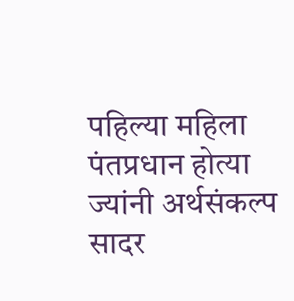पहिल्या महिला पंतप्रधान होत्या ज्यांनी अर्थसंकल्प सादर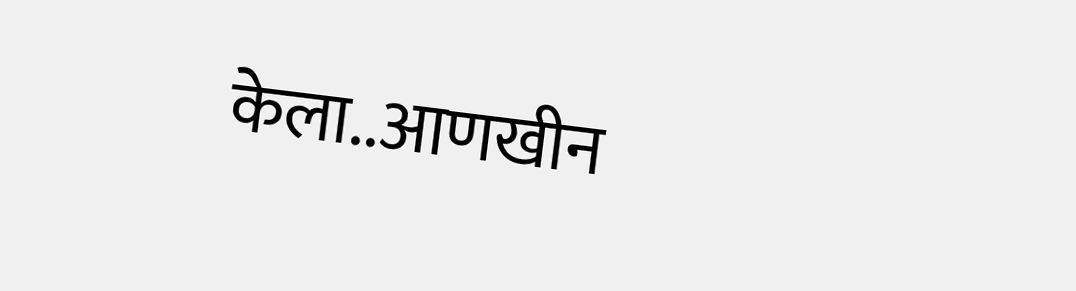केला..आणखीन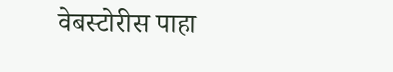वेबस्टोरीस पाहा